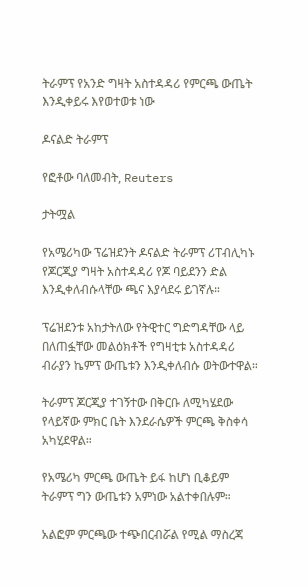ትራምፕ የአንድ ግዛት አስተዳዳሪ የምርጫ ውጤት እንዲቀይሩ እየወተወቱ ነው

ዶናልድ ትራምፕ

የፎቶው ባለመብት, Reuters

ታትሟል

የአሜሪካው ፕሬዝደንት ዶናልድ ትራምፕ ሪፐብሊካኑ የጆርጂያ ግዛት አስተዳዳሪ የጆ ባይደንን ድል እንዲቀለብሱላቸው ጫና እያሳደሩ ይገኛሉ።

ፕሬዝደንቱ አከታትለው የትዊተር ግድግዳቸው ላይ በለጠፏቸው መልዕክቶች የግዛቲቱ አስተዳዳሪ ብራያን ኬምፕ ውጤቱን እንዲቀለብሱ ወትውተዋል።

ትራምፕ ጆርጂያ ተገኝተው በቅርቡ ለሚካሄደው የላይኛው ምክር ቤት እንደራሴዎች ምርጫ ቅስቀሳ አካሂደዋል።

የአሜሪካ ምርጫ ውጤት ይፋ ከሆነ ቢቆይም ትራምፕ ግን ውጤቱን አምነው አልተቀበሉም።

አልፎም ምርጫው ተጭበርብሯል የሚል ማስረጃ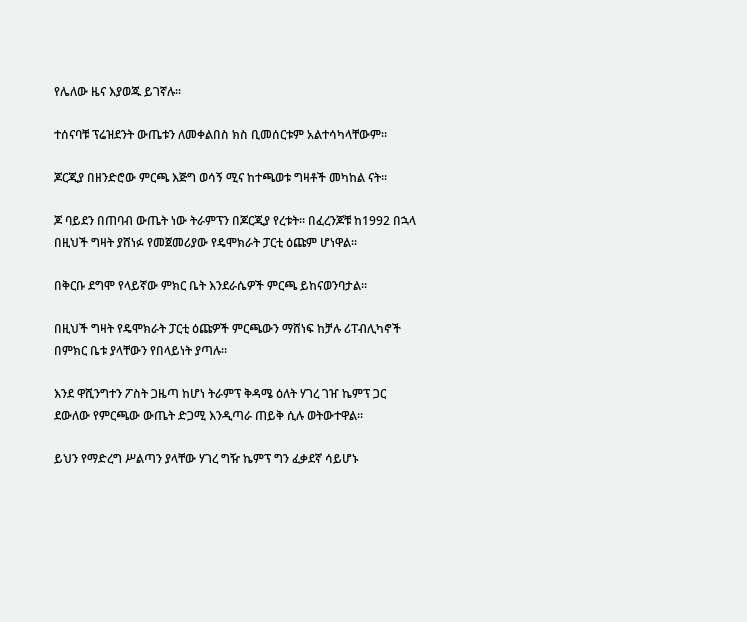የሌለው ዜና እያወጁ ይገኛሉ።

ተሰናባቹ ፕሬዝደንት ውጤቱን ለመቀልበስ ክስ ቢመሰርቱም አልተሳካላቸውም።

ጆርጂያ በዘንድሮው ምርጫ እጅግ ወሳኝ ሚና ከተጫወቱ ግዛቶች መካከል ናት።

ጆ ባይደን በጠባብ ውጤት ነው ትራምፕን በጆርጂያ የረቱት። በፈረንጆቹ ከ1992 በኋላ በዚህች ግዛት ያሸነፉ የመጀመሪያው የዴሞክራት ፓርቲ ዕጩም ሆነዋል።

በቅርቡ ደግሞ የላይኛው ምክር ቤት እንደራሴዎች ምርጫ ይከናወንባታል።

በዚህች ግዛት የዴሞክራት ፓርቲ ዕጩዎች ምርጫውን ማሸነፍ ከቻሉ ሪፐብሊካኖች በምክር ቤቱ ያላቸውን የበላይነት ያጣሉ።

እንደ ዋሺንግተን ፖስት ጋዜጣ ከሆነ ትራምፕ ቅዳሜ ዕለት ሃገረ ገዠ ኬምፕ ጋር ደውለው የምርጫው ውጤት ድጋሚ እንዲጣራ ጠይቅ ሲሉ ወትውተዋል።

ይህን የማድረግ ሥልጣን ያላቸው ሃገረ ግዥ ኬምፕ ግን ፈቃደኛ ሳይሆኑ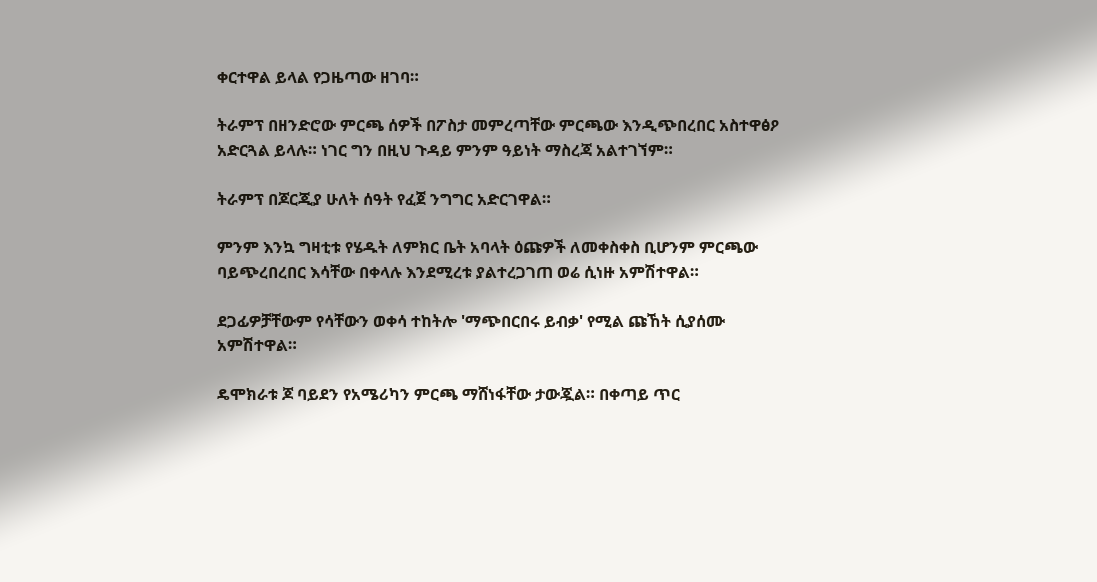ቀርተዋል ይላል የጋዜጣው ዘገባ።

ትራምፕ በዘንድሮው ምርጫ ሰዎች በፖስታ መምረጣቸው ምርጫው እንዲጭበረበር አስተዋፅዖ አድርጓል ይላሉ። ነገር ግን በዚህ ጉዳይ ምንም ዓይነት ማስረጃ አልተገኘም።

ትራምፕ በጆርጂያ ሁለት ሰዓት የፈጀ ንግግር አድርገዋል።

ምንም እንኳ ግዛቲቱ የሄዱት ለምክር ቤት አባላት ዕጩዎች ለመቀስቀስ ቢሆንም ምርጫው ባይጭረበረበር እሳቸው በቀላሉ እንደሚረቱ ያልተረጋገጠ ወሬ ሲነዙ አምሽተዋል።

ደጋፊዎቻቸውም የሳቸውን ወቀሳ ተከትሎ 'ማጭበርበሩ ይብቃ' የሚል ጩኸት ሲያሰሙ አምሽተዋል።

ዴሞክራቱ ጆ ባይደን የአሜሪካን ምርጫ ማሸነፋቸው ታውጇል። በቀጣይ ጥር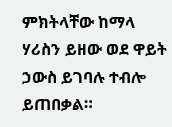ምክትላቸው ከማላ ሃሪስን ይዘው ወደ ዋይት ኃውስ ይገባሉ ተብሎ ይጠበቃል።